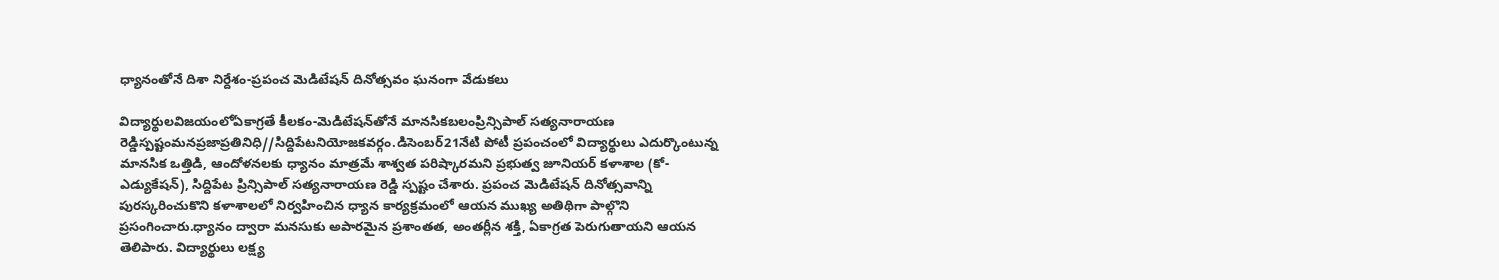ధ్యానంతోనే దిశా నిర్దేశం-ప్రపంచ మెడిటేషన్ దినోత్సవం ఘనంగా వేడుకలు

విద్యార్థులవిజయంలోఏకాగ్రతే కీలకం-మెడిటేషన్‌తోనే మానసికబలంప్రిన్సిపాల్ సత్యనారాయణ రెడ్డిస్పష్టంమనప్రజాప్రతినిధి//సిద్దిపేటనియోజకవర్గం.డిసెంబర్21నేటి పోటీ ప్రపంచంలో విద్యార్థులు ఎదుర్కొంటున్న మానసిక ఒత్తిడి, ఆందోళనలకు ధ్యానం మాత్రమే శాశ్వత పరిష్కారమని ప్రభుత్వ జూనియర్ కళాశాల (కో-ఎడ్యుకేషన్), సిద్దిపేట ప్రిన్సిపాల్ సత్యనారాయణ రెడ్డి స్పష్టం చేశారు. ప్రపంచ మెడిటేషన్ దినోత్సవాన్ని పురస్కరించుకొని కళాశాలలో నిర్వహించిన ధ్యాన కార్యక్రమంలో ఆయన ముఖ్య అతిథిగా పాల్గొని ప్రసంగించారు.ధ్యానం ద్వారా మనసుకు అపారమైన ప్రశాంతత, అంతర్లీన శక్తి, ఏకాగ్రత పెరుగుతాయని ఆయన తెలిపారు. విద్యార్థులు లక్ష్య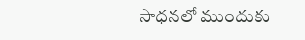సాధనలో ముందుకు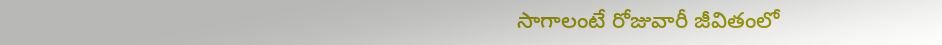సాగాలంటే రోజువారీ జీవితంలో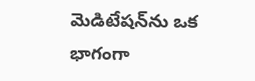మెడిటేషన్‌ను ఒక భాగంగా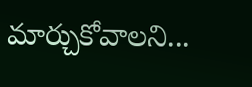మార్చుకోవాలని...